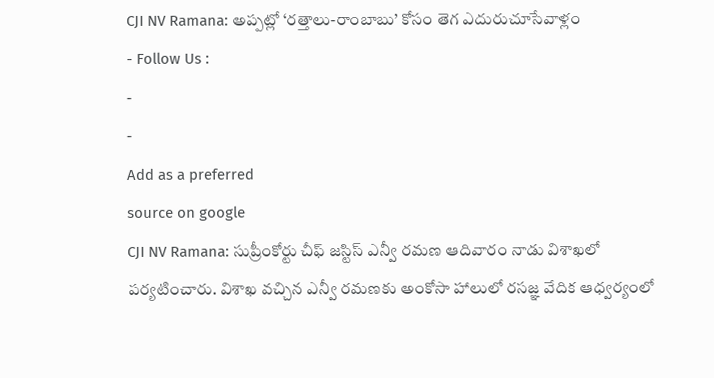CJI NV Ramana: అప్పట్లో ‘రత్తాలు-రాంబాబు’ కోసం తెగ ఎదురుచూసేవాళ్లం
- Follow Us :
-
-
Add as a preferred
source on google
CJI NV Ramana: సుప్రీంకోర్టు చీఫ్ జస్టిస్ ఎన్వీ రమణ ఆదివారం నాడు విశాఖలో పర్యటించారు. విశాఖ వచ్చిన ఎన్వీ రమణకు అంకోసా హాలులో రసజ్ఞ వేదిక ఆధ్వర్యంలో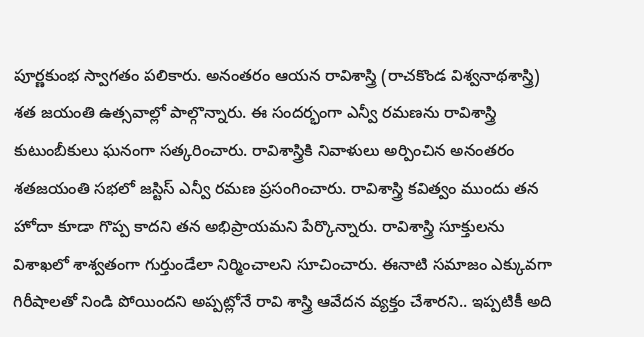పూర్ణకుంభ స్వాగతం పలికారు. అనంతరం ఆయన రావిశాస్త్రి (రాచకొండ విశ్వనాథశాస్త్రి) శత జయంతి ఉత్సవాల్లో పాల్గొన్నారు. ఈ సందర్భంగా ఎన్వీ రమణను రావిశాస్త్రి కుటుంబీకులు ఘనంగా సత్కరించారు. రావిశాస్త్రికి నివాళులు అర్పించిన అనంతరం శతజయంతి సభలో జస్టిస్ ఎన్వీ రమణ ప్రసంగించారు. రావిశాస్త్రి కవిత్వం ముందు తన హోదా కూడా గొప్ప కాదని తన అభిప్రాయమని పేర్కొన్నారు. రావిశాస్త్రి సూక్తులను విశాఖలో శాశ్వతంగా గుర్తుండేలా నిర్మించాలని సూచించారు. ఈనాటి సమాజం ఎక్కువగా గిరీషాలతో నిండి పోయిందని అప్పట్లోనే రావి శాస్త్రి ఆవేదన వ్యక్తం చేశారని.. ఇప్పటికీ అది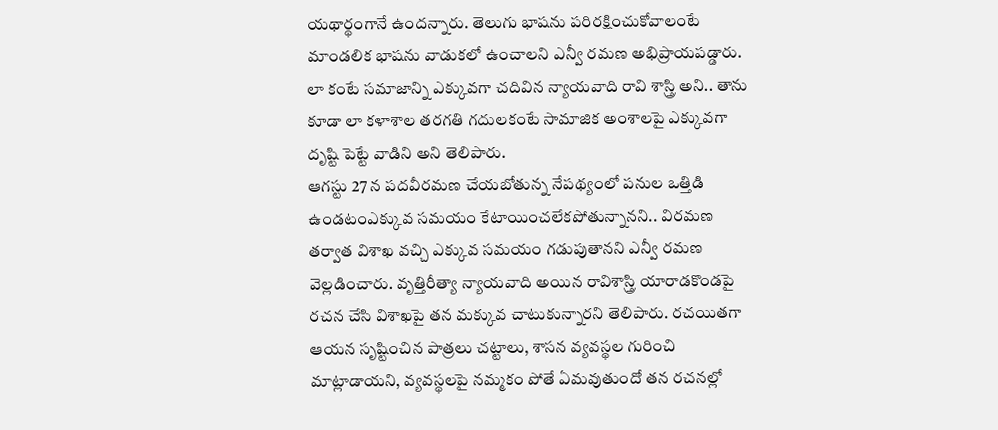యథార్థంగానే ఉందన్నారు. తెలుగు భాషను పరిరక్షించుకోవాలంటే మాండలిక భాషను వాడుకలో ఉంచాలని ఎన్వీ రమణ అభిప్రాయపడ్డారు. లా కంటే సమాజాన్ని ఎక్కువగా చదివిన న్యాయవాది రావి శాస్త్రి అని.. తాను కూడా లా కళాశాల తరగతి గదులకంటే సామాజిక అంశాలపై ఎక్కువగా దృష్టి పెట్టే వాడిని అని తెలిపారు.
ఆగస్టు 27 న పదవీరమణ చేయబోతున్న నేపథ్యంలో పనుల ఒత్తిడి ఉండటంఎక్కువ సమయం కేటాయించలేకపోతున్నానని.. విరమణ తర్వాత విశాఖ వచ్చి ఎక్కువ సమయం గడుపుతానని ఎన్వీ రమణ వెల్లడించారు. వృత్తిరీత్యా న్యాయవాది అయిన రావిశాస్త్రి యారాడకొండపై రచన చేసి విశాఖపై తన మక్కువ చాటుకున్నారని తెలిపారు. రచయితగా ఆయన సృష్టించిన పాత్రలు చట్టాలు, శాసన వ్యవస్థల గురించి మాట్లాడాయని, వ్యవస్థలపై నమ్మకం పోతే ఏమవుతుందో తన రచనల్లో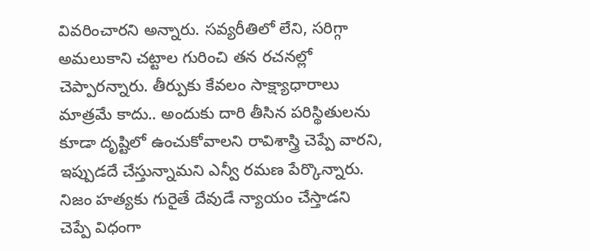వివరించారని అన్నారు. సవ్యరీతిలో లేని, సరిగ్గా అమలుకాని చట్టాల గురించి తన రచనల్లో చెప్పారన్నారు. తీర్పుకు కేవలం సాక్ష్యాధారాలు మాత్రమే కాదు.. అందుకు దారి తీసిన పరిస్థితులను కూడా దృష్టిలో ఉంచుకోవాలని రావిశాస్త్రి చెప్పే వారని, ఇప్పుడదే చేస్తున్నామని ఎన్వీ రమణ పేర్కొన్నారు. నిజం హత్యకు గురైతే దేవుడే న్యాయం చేస్తాడని చెప్పే విధంగా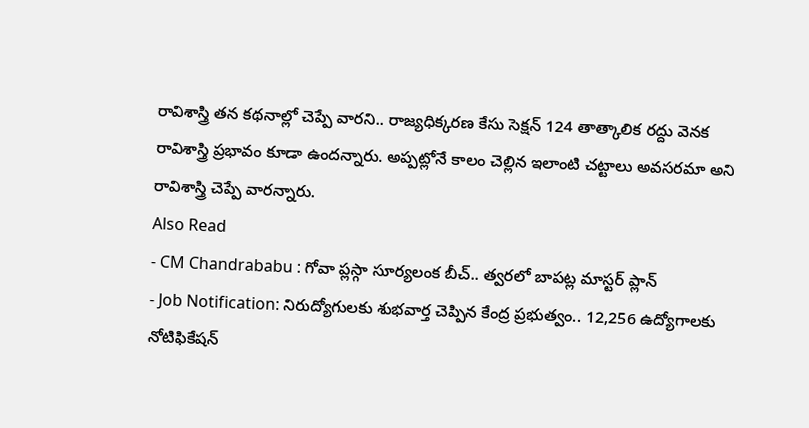రావిశాస్త్రి తన కథనాల్లో చెప్పే వారని.. రాజ్యధిక్కరణ కేసు సెక్షన్ 124 తాత్కాలిక రద్దు వెనక రావిశాస్త్రి ప్రభావం కూడా ఉందన్నారు. అప్పట్లోనే కాలం చెల్లిన ఇలాంటి చట్టాలు అవసరమా అని రావిశాస్త్రి చెప్పే వారన్నారు.
Also Read
- CM Chandrababu : గోవా ప్లస్గా సూర్యలంక బీచ్.. త్వరలో బాపట్ల మాస్టర్ ప్లాన్
- Job Notification: నిరుద్యోగులకు శుభవార్త చెప్పిన కేంద్ర ప్రభుత్వం.. 12,256 ఉద్యోగాలకు నోటిఫికేషన్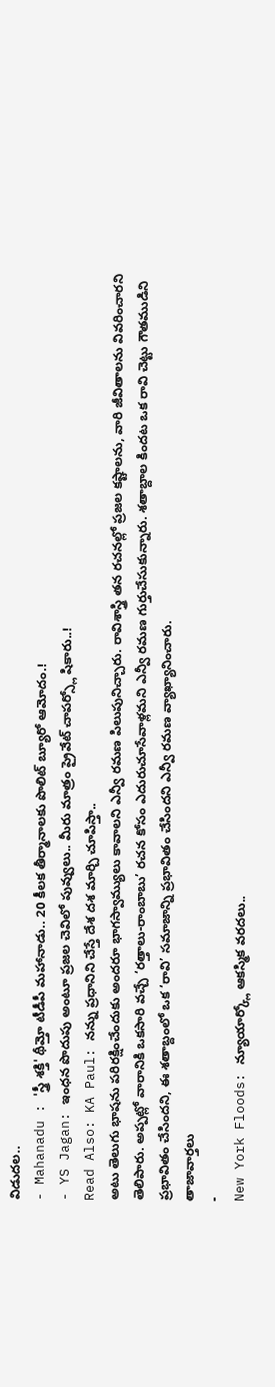విడుదల..
- Mahanadu : 'స్త్రీ శక్తి' థీమ్తో టీడీపీ మహానాడు.. 20 కీలక తీర్మానాలకు పొలిట్ బ్యూరో ఆమోదం.!
- YS Jagan: ఇంధన పొదుపు అంటూ ప్రజల చెవిలో పువ్వులు.. మీరు మాత్రం ప్రైవేట్ చాపర్స్లో షికారు..!
Read Also: KA Paul: నన్ను ప్రధానిని చేస్తే దేశ దశ మార్చి చూపిస్తా..
అటు తెలుగు భాషను పరిరక్షించేందుకు అందరూ భాగస్వామ్యులు కావాలని ఎన్వీ రమణ పిలుపునిచ్చారు. రావిశాస్త్రి తన రచనల్లో ప్రజల కష్టాలను, వారి జీవితాలను వివరించారని తెలిపారు. అప్పట్లో వారానికి ఒకసారి వచ్చే ‘రత్తాలు-రాంబాబు’ రచన కోసం ఎదురుచూసేవాళ్లమని ఎన్వీ రమణ గుర్తుచేసుకున్నారు. శతాబ్దాల కిందట ఒక రావి చెట్టు గౌతముడిని ప్రభావితం చేసిందని, ఈ శతాబ్దంలో ఒక ‘రావి’ సమాజాన్ని ప్రభావితం చేసిందని ఎన్వీ రమణ వ్యాఖ్యానించారు.
తాజావార్తలు
-
New York Floods: న్యూయార్క్లో ఆకస్మిక వరదలు..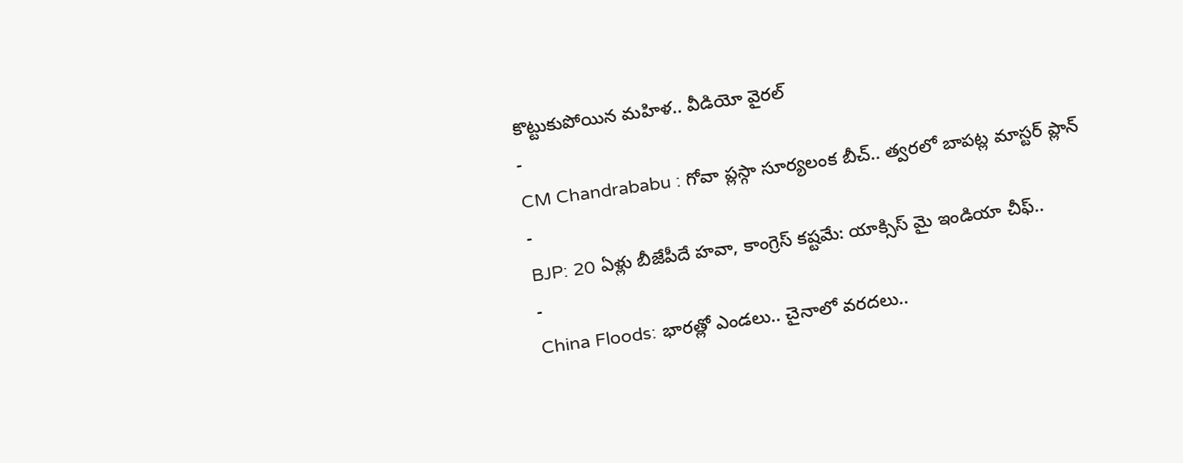కొట్టుకుపోయిన మహిళ.. వీడియో వైరల్
-
CM Chandrababu : గోవా ప్లస్గా సూర్యలంక బీచ్.. త్వరలో బాపట్ల మాస్టర్ ప్లాన్
-
BJP: 20 ఏళ్లు బీజేపీదే హవా, కాంగ్రెస్ కష్టమే: యాక్సిస్ మై ఇండియా చీఫ్..
-
China Floods: భారత్లో ఎండలు.. చైనాలో వరదలు..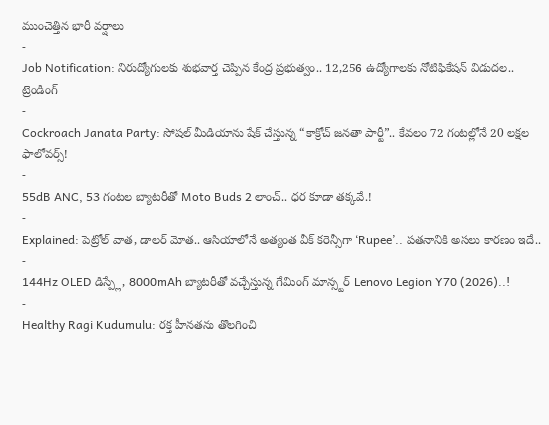ముంచెత్తిన భారీ వర్షాలు
-
Job Notification: నిరుద్యోగులకు శుభవార్త చెప్పిన కేంద్ర ప్రభుత్వం.. 12,256 ఉద్యోగాలకు నోటిఫికేషన్ విడుదల..
ట్రెండింగ్
-
Cockroach Janata Party: సోషల్ మీడియాను షేక్ చేస్తున్న “కాక్రోచ్ జనతా పార్టీ”.. కేవలం 72 గంటల్లోనే 20 లక్షల ఫాలోవర్స్!
-
55dB ANC, 53 గంటల బ్యాటరీతో Moto Buds 2 లాంచ్.. ధర కూడా తక్కవే.!
-
Explained: పెట్రోల్ వాత, డాలర్ మోత.. ఆసియాలోనే అత్యంత వీక్ కరెన్సీగా ‘Rupee’.. పతనానికి అసలు కారణం ఇదే..
-
144Hz OLED డిస్ప్లే, 8000mAh బ్యాటరీతో వచ్చేస్తున్న గేమింగ్ మాన్స్టర్ Lenovo Legion Y70 (2026)..!
-
Healthy Ragi Kudumulu: రక్త హీనతను తొలగించి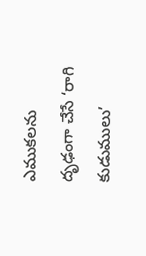ఎముకలను దృఢంగా చేసే ‘రాగి కుడుములు’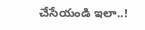చేసేయండి ఇలా..!